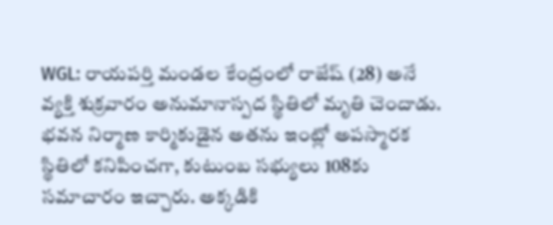WGL: రాయపర్తి మండల కేంద్రంలో రాజేష్ (28) అనే వ్యక్తి శుక్రవారం అనుమానాస్పద స్థితిలో మృతి చెందాడు. భవన నిర్మాణ కార్మికుడైన అతను ఇంట్లో అపస్మారక స్థితిలో కనిపించగా, కుటుంబ సభ్యులు 108కు సమాచారం ఇచ్చారు. అక్కడికి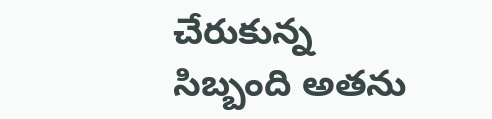చేరుకున్న సిబ్బంది అతను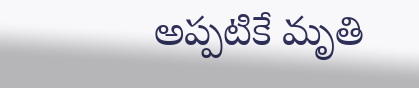అప్పటికే మృతి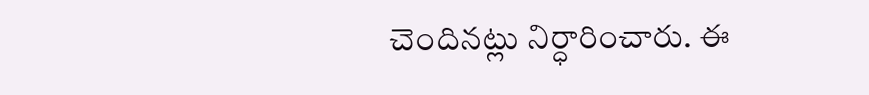చెందినట్లు నిర్ధారించారు. ఈ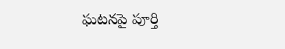ఘటనపై పూర్తి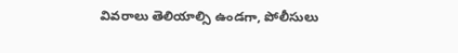వివరాలు తెలియాల్సి ఉండగా, పోలీసులు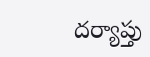దర్యాప్తు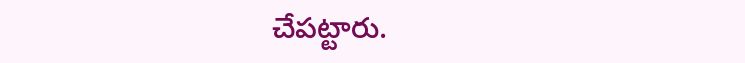చేపట్టారు.